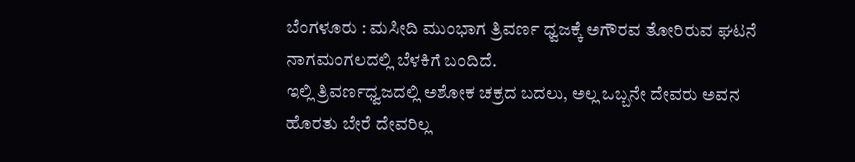ಬೆಂಗಳೂರು : ಮಸೀದಿ ಮುಂಭಾಗ ತ್ರಿವರ್ಣ ಧ್ವಜಕ್ಕೆ ಅಗೌರವ ತೋರಿರುವ ಘಟನೆ ನಾಗಮಂಗಲದಲ್ಲಿ ಬೆಳಕಿಗೆ ಬಂದಿದೆ.
ಇಲ್ಲಿ ತ್ರಿವರ್ಣಧ್ವಜದಲ್ಲಿ ಅಶೋಕ ಚಕ್ರದ ಬದಲು, ಅಲ್ಲ ಒಬ್ಬನೇ ದೇವರು ಅವನ ಹೊರತು ಬೇರೆ ದೇವರಿಲ್ಲ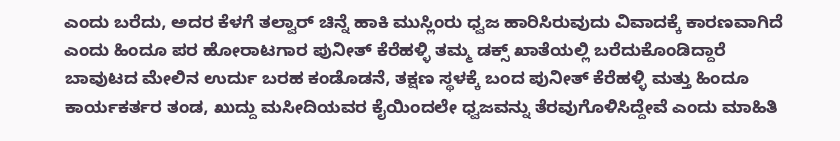ಎಂದು ಬರೆದು, ಅದರ ಕೆಳಗೆ ತಲ್ವಾರ್ ಚಿನ್ನೆ ಹಾಕಿ ಮುಸ್ಲಿಂರು ಧ್ವಜ ಹಾರಿಸಿರುವುದು ವಿವಾದಕ್ಕೆ ಕಾರಣವಾಗಿದೆ ಎಂದು ಹಿಂದೂ ಪರ ಹೋರಾಟಗಾರ ಪುನೀತ್ ಕೆರೆಹಳ್ಳಿ ತಮ್ಮ ಡಕ್ಸ್ ಖಾತೆಯಲ್ಲಿ ಬರೆದುಕೊಂಡಿದ್ದಾರೆ
ಬಾವುಟದ ಮೇಲಿನ ಉರ್ದು ಬರಹ ಕಂಡೊಡನೆ, ತಕ್ಷಣ ಸ್ಥಳಕ್ಕೆ ಬಂದ ಪುನೀತ್ ಕೆರೆಹಳ್ಳಿ ಮತ್ತು ಹಿಂದೂ ಕಾರ್ಯಕರ್ತರ ತಂಡ, ಖುದ್ದು ಮಸೀದಿಯವರ ಕೈಯಿಂದಲೇ ಧ್ವಜವನ್ನು ತೆರವುಗೊಳಿಸಿದ್ದೇವೆ ಎಂದು ಮಾಹಿತಿ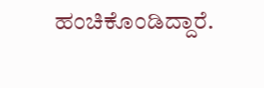ಹಂಚಿಕೊಂಡಿದ್ದಾರೆ.